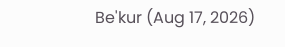Be'kur (Aug 17, 2026)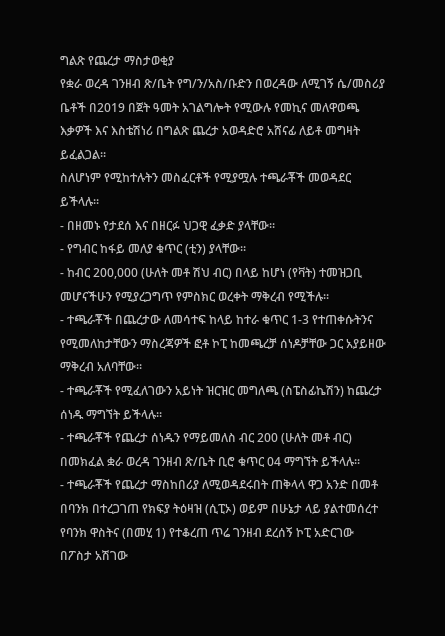ግልጽ የጨረታ ማስታወቂያ
የቋራ ወረዳ ገንዘብ ጽ/ቤት የግ/ን/አስ/ቡድን በወረዳው ለሚገኝ ሴ/መስሪያ ቤቶች በ2019 በጀት ዓመት አገልግሎት የሚውሉ የመኪና መለዋወጫ እቃዎች እና እስቴሽነሪ በግልጽ ጨረታ አወዳድሮ አሸናፊ ለይቶ መግዛት ይፈልጋል፡፡
ስለሆነም የሚከተሉትን መስፈርቶች የሚያሟሉ ተጫራቾች መወዳደር ይችላሉ፡፡
- በዘመኑ የታደሰ እና በዘርፉ ህጋዊ ፈቃድ ያላቸው፡፡
- የግብር ከፋይ መለያ ቁጥር (ቲን) ያላቸው፡፡
- ከብር 200,000 (ሁለት መቶ ሽህ ብር) በላይ ከሆነ (የቫት) ተመዝጋቢ መሆናችሁን የሚያረጋግጥ የምስክር ወረቀት ማቅረብ የሚችሉ፡፡
- ተጫራቾች በጨረታው ለመሳተፍ ከላይ ከተራ ቁጥር 1-3 የተጠቀሱትንና የሚመለከታቸውን ማስረጃዎች ፎቶ ኮፒ ከመጫረቻ ሰነዶቻቸው ጋር አያይዘው ማቅረብ አለባቸው፡፡
- ተጫራቾች የሚፈለገውን አይነት ዝርዝር መግለጫ (ስፔስፊኬሽን) ከጨረታ ሰነዱ ማግኘት ይችላሉ፡፡
- ተጫራቾች የጨረታ ሰነዱን የማይመለስ ብር 200 (ሁለት መቶ ብር) በመክፈል ቋራ ወረዳ ገንዘብ ጽ/ቤት ቢሮ ቁጥር 04 ማግኘት ይችላሉ፡፡
- ተጫራቾች የጨረታ ማስከበሪያ ለሚወዳደሩበት ጠቅላላ ዋጋ አንድ በመቶ በባንክ በተረጋገጠ የክፍያ ትዕዛዝ (ሲፒኦ) ወይም በሁኔታ ላይ ያልተመሰረተ የባንክ ዋስትና (በመሂ 1) የተቆረጠ ጥሬ ገንዘብ ደረሰኝ ኮፒ አድርገው በፖስታ አሽገው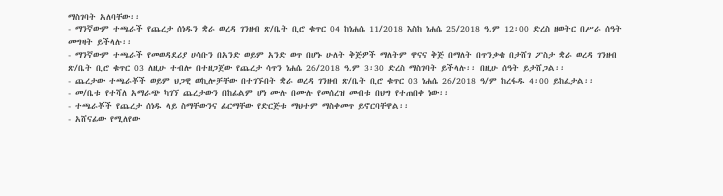ማስገባት አለባቸው፡፡
- ማንኛውም ተጫራች የጨረታ ሰነዱን ቋራ ወረዳ ገንዘብ ጽ/ቤት ቢሮ ቁጥር 04 ከነሐሴ 11/2018 እስከ ነሐሴ 25/2018 ዓ.ም 12፡00 ድረስ ዘወትር በሥራ ሰዓት መግዛት ይችላሉ፡፡
- ማንኛውም ተጫራች የመወዳደሪያ ሀሳቡን በአንድ ወይም አንድ ወጥ በሆኑ ሁለት ቅጅዎች ማለትም ዋናና ቅጅ በማለት በጥንቃቄ በታሸገ ፖስታ ቋራ ወረዳ ገንዘብ ጽ/ቤት ቢሮ ቁጥር 03 ለዚሁ ተብሎ በተዘጋጀው የጨረታ ሳጥን ነሐሴ 26/2018 ዓ.ም 3፡30 ድረስ ማስገባት ይችላሉ፡፡ በዚሁ ሰዓት ይታሸጋል፡፡
- ጨረታው ተጫራቾች ወይም ህጋዊ ወኪሎቻቸው በተገኙበት ቋራ ወረዳ ገንዘብ ጽ/ቤት ቢሮ ቁጥር 03 ነሐሴ 26/2018 ዓ/ም ከረፋዱ 4፡00 ይከፈታል፡፡
- መ/ቤቱ የተሻለ አማራጭ ካገኘ ጨረታውን በከፊልም ሆነ ሙሉ በሙሉ የመሰረዝ መብቱ በህግ የተጠበቀ ነው፡፡
- ተጫራቾች የጨረታ ሰነዱ ላይ ስማቸውንና ፊርማቸው የድርጅቱ ማህተም ማስቀመጥ ይኖርባቸዋል፡፡
- አሸናፊው የሚለየው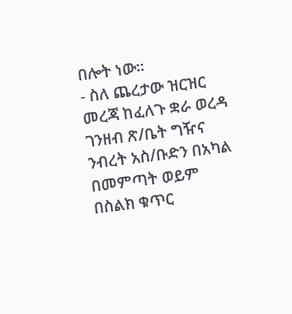በሎት ነው፡፡
- ስለ ጨረታው ዝርዝር መረጃ ከፈለጉ ቋራ ወረዳ ገንዘብ ጽ/ቤት ግዥና ንብረት አስ/ቡድን በአካል በመምጣት ወይም በስልክ ቁጥር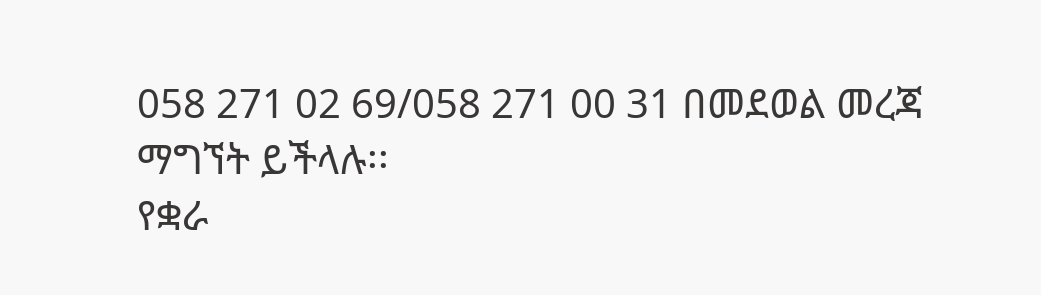058 271 02 69/058 271 00 31 በመደወል መረጃ ማግኘት ይችላሉ፡፡
የቋራ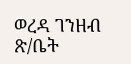ወረዳ ገንዘብ ጽ/ቤት